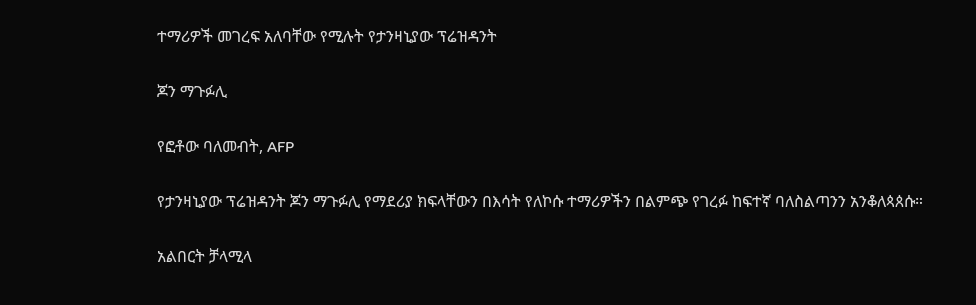ተማሪዎች መገረፍ አለባቸው የሚሉት የታንዛኒያው ፕሬዝዳንት

ጆን ማጉፉሊ

የፎቶው ባለመብት, AFP

የታንዛኒያው ፕሬዝዳንት ጆን ማጉፉሊ የማደሪያ ክፍላቸውን በእሳት የለኮሱ ተማሪዎችን በልምጭ የገረፉ ከፍተኛ ባለስልጣንን አንቆለጳጰሱ።

አልበርት ቻላሚላ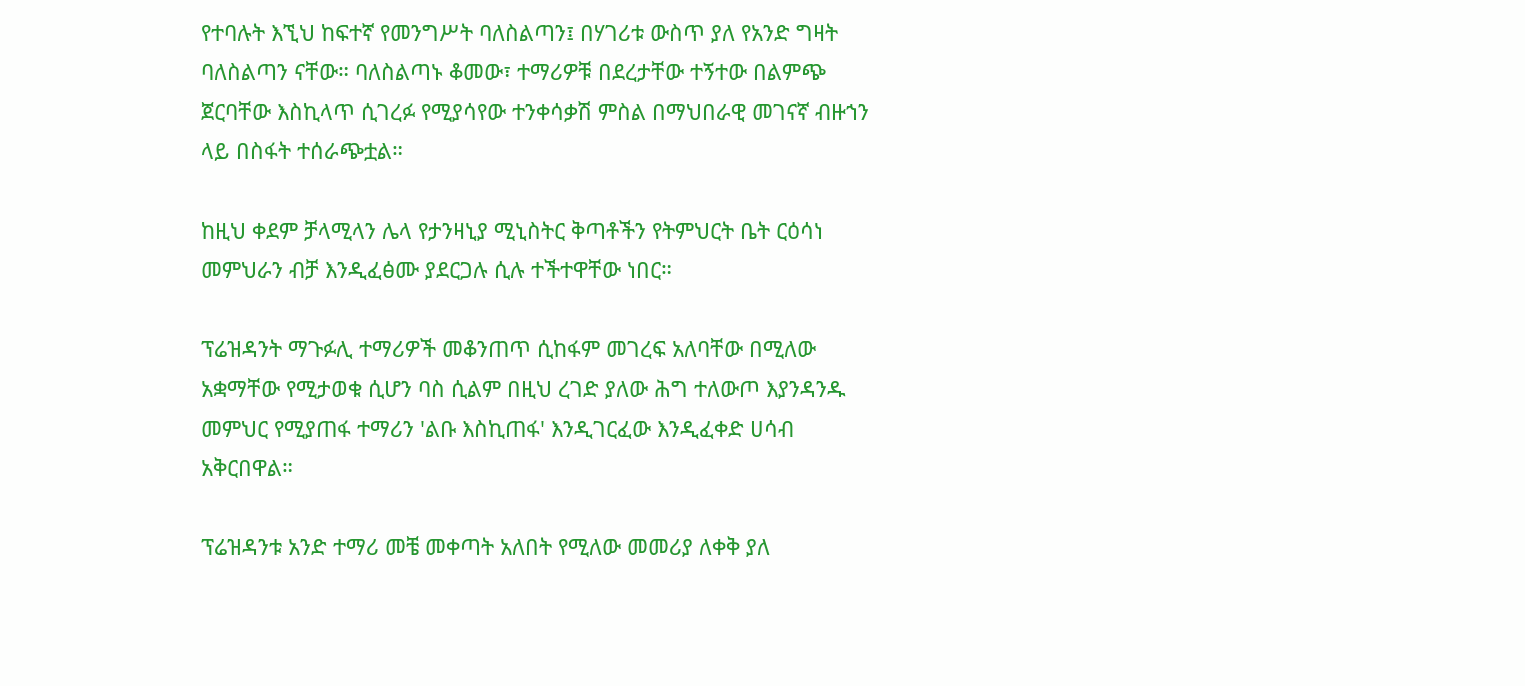የተባሉት እኚህ ከፍተኛ የመንግሥት ባለስልጣን፤ በሃገሪቱ ውስጥ ያለ የአንድ ግዛት ባለስልጣን ናቸው። ባለስልጣኑ ቆመው፣ ተማሪዎቹ በደረታቸው ተኝተው በልምጭ ጀርባቸው እስኪላጥ ሲገረፉ የሚያሳየው ተንቀሳቃሽ ምስል በማህበራዊ መገናኛ ብዙኀን ላይ በስፋት ተሰራጭቷል።

ከዚህ ቀደም ቻላሚላን ሌላ የታንዛኒያ ሚኒስትር ቅጣቶችን የትምህርት ቤት ርዕሳነ መምህራን ብቻ እንዲፈፅሙ ያደርጋሉ ሲሉ ተችተዋቸው ነበር።

ፕሬዝዳንት ማጉፉሊ ተማሪዎች መቆንጠጥ ሲከፋም መገረፍ አለባቸው በሚለው አቋማቸው የሚታወቁ ሲሆን ባስ ሲልም በዚህ ረገድ ያለው ሕግ ተለውጦ እያንዳንዱ መምህር የሚያጠፋ ተማሪን 'ልቡ እስኪጠፋ' እንዲገርፈው እንዲፈቀድ ሀሳብ አቅርበዋል።

ፕሬዝዳንቱ አንድ ተማሪ መቼ መቀጣት አለበት የሚለው መመሪያ ለቀቅ ያለ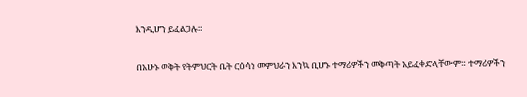እንዲሆን ይፈልጋሉ።

በአሁኑ ወቅት የትምህርት ቤት ርዕሳነ መምህራን እንኳ ቢሆኑ ተማሪዎችን መቅጣት አይፈቀድላቸውም። ተማሪዎችን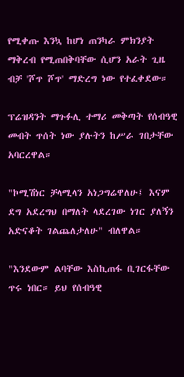የሚቀጡ እንኳ ከሆነ ጠንካራ ምክንያት ማቅረብ የሚጠበቅባቸው ሲሆን አራት ጊዜ ብቻ 'ሾጥ ሾጥ' ማድረግ ነው የተፈቀደው።

ፕሬዝዳንት ማጉፉሊ ተማሪ መቅጣት የሰብዓዊ መብት ጥሰት ነው ያሉትን ከሥራ ገበታቸው አባርረዋል።

"ኮሚሽነር ቻላሚላን አነጋግሬዋለሁ፤ እናም ደግ አደረግህ በማለት ላደረገው ነገር ያለኝን አድናቆት ገልጨለታለሁ" ብለዋል።

"እንደውም ልባቸው እስኪጠፋ ቢገርፋቸው ጥሩ ነበር። ይህ የሰብዓዊ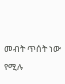መብት ጥሰት ነው የሚሉ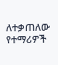ለተቃጠለው የተማሪዎች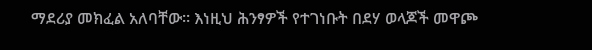ማደሪያ መክፈል አለባቸው። እነዚህ ሕንፃዎች የተገነቡት በደሃ ወላጆች መዋጮ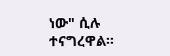ነው" ሲሉ ተናግረዋል።